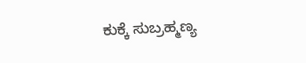ಕುಕ್ಕೆ ಸುಬ್ರಹ್ಮಣ್ಯ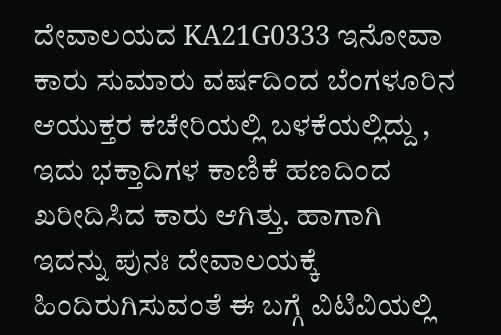ದೇವಾಲಯದ KA21G0333 ಇನೋವಾ ಕಾರು ಸುಮಾರು ವರ್ಷದಿಂದ ಬೆಂಗಳೂರಿನ ಆಯುಕ್ತರ ಕಚೇರಿಯಲ್ಲಿ ಬಳಕೆಯಲ್ಲಿದ್ದು , ಇದು ಭಕ್ತಾದಿಗಳ ಕಾಣಿಕೆ ಹಣದಿಂದ ಖರೀದಿಸಿದ ಕಾರು ಆಗಿತ್ತು. ಹಾಗಾಗಿ ಇದನ್ನು ಪುನಃ ದೇವಾಲಯಕ್ಕೆ ಹಿಂದಿರುಗಿಸುವಂತೆ ಈ ಬಗ್ಗೆ ವಿಟಿವಿಯಲ್ಲಿ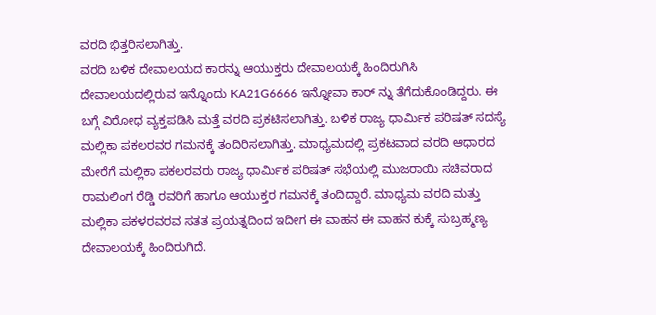ವರದಿ ಭಿತ್ತರಿಸಲಾಗಿತ್ತು.
ವರದಿ ಬಳಿಕ ದೇವಾಲಯದ ಕಾರನ್ನು ಆಯುಕ್ತರು ದೇವಾಲಯಕ್ಕೆ ಹಿಂದಿರುಗಿಸಿ ದೇವಾಲಯದಲ್ಲಿರುವ ಇನ್ನೊಂದು KA21G6666 ಇನ್ನೋವಾ ಕಾರ್ ನ್ನು ತೆಗೆದುಕೊಂಡಿದ್ದರು. ಈ ಬಗ್ಗೆ ವಿರೋಧ ವ್ಯಕ್ತಪಡಿಸಿ ಮತ್ತೆ ವರದಿ ಪ್ರಕಟಿಸಲಾಗಿತ್ತು. ಬಳಿಕ ರಾಜ್ಯ ಧಾರ್ಮಿಕ ಪರಿಷತ್ ಸದಸ್ಯೆ ಮಲ್ಲಿಕಾ ಪಕಲರವರ ಗಮನಕ್ಕೆ ತಂದಿರಿಸಲಾಗಿತ್ತು. ಮಾಧ್ಯಮದಲ್ಲಿ ಪ್ರಕಟವಾದ ವರದಿ ಆಧಾರದ ಮೇರೆಗೆ ಮಲ್ಲಿಕಾ ಪಕಲರವರು ರಾಜ್ಯ ಧಾರ್ಮಿಕ ಪರಿಷತ್ ಸಭೆಯಲ್ಲಿ ಮುಜರಾಯಿ ಸಚಿವರಾದ ರಾಮಲಿಂಗ ರೆಡ್ಡಿ ರವರಿಗೆ ಹಾಗೂ ಆಯುಕ್ತರ ಗಮನಕ್ಕೆ ತಂದಿದ್ದಾರೆ. ಮಾಧ್ಯಮ ವರದಿ ಮತ್ತು ಮಲ್ಲಿಕಾ ಪಕಳರವರವ ಸತತ ಪ್ರಯತ್ನದಿಂದ ಇದೀಗ ಈ ವಾಹನ ಈ ವಾಹನ ಕುಕ್ಕೆ ಸುಬ್ರಹ್ಮಣ್ಯ ದೇವಾಲಯಕ್ಕೆ ಹಿಂದಿರುಗಿದೆ.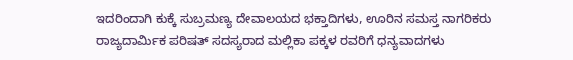ಇದರಿಂದಾಗಿ ಕುಕ್ಕೆ ಸುಬ್ರಮಣ್ಯ ದೇವಾಲಯದ ಭಕ್ತಾದಿಗಳು, ಊರಿನ ಸಮಸ್ತ ನಾಗರಿಕರು ರಾಜ್ಯದಾರ್ಮಿಕ ಪರಿಷತ್ ಸದಸ್ಯರಾದ ಮಲ್ಲಿಕಾ ಪಕ್ಕಳ ರವರಿಗೆ ಧನ್ಯವಾದಗಳು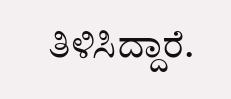ತಿಳಿಸಿದ್ದಾರೆ.